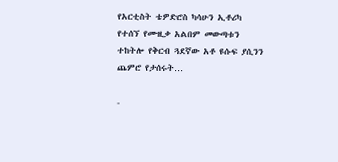የአርቲስት ቴዎድሮስ ካሳሁን ኢቶሪካ የተሰኘ የሙዚቃ አልበም መውጣቱን ተከትሎ የቅርብ ጓደኛው አቶ ዩሱፍ ያሲንን ጨምሮ የታሰሩት…

-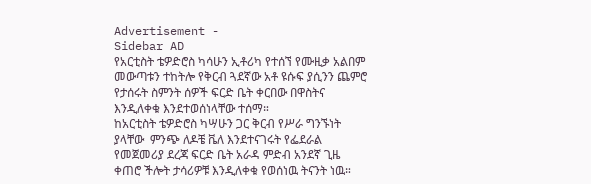Advertisement -
Sidebar AD
የአርቲስት ቴዎድሮስ ካሳሁን ኢቶሪካ የተሰኘ የሙዚቃ አልበም መውጣቱን ተከትሎ የቅርብ ጓደኛው አቶ ዩሱፍ ያሲንን ጨምሮ የታሰሩት ስምንት ሰዎች ፍርድ ቤት ቀርበው በዋስትና እንዲለቀቁ እንደተወሰነላቸው ተሰማ።
ከአርቲስት ቴዎድሮስ ካሣሁን ጋር ቅርብ የሥራ ግንኙነት ያላቸው  ምንጭ ለዶቼ ቬለ እንደተናገሩት የፌደራል የመጀመሪያ ደረጃ ፍርድ ቤት አራዳ ምድብ አንደኛ ጊዜ ቀጠሮ ችሎት ታሳሪዎቹ እንዲለቀቁ የወሰነዉ ትናንት ነዉ።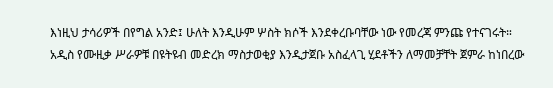እነዚህ ታሳሪዎች በየግል አንድ፤ ሁለት እንዲሁም ሦስት ክሶች እንደቀረቡባቸው ነው የመረጃ ምንጩ የተናገሩት።
አዲስ የሙዚቃ ሥራዎቹ በዩትዩብ መድረክ ማስታወቂያ እንዲታጀቡ አስፈላጊ ሂደቶችን ለማመቻቸት ጀምራ ከነበረው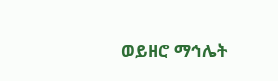ወይዘሮ ማኅሌት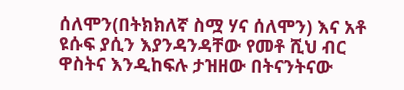ሰለሞን(በትክክለኛ ስሟ ሃና ሰለሞን) እና አቶ ዩሱፍ ያሲን እያንዳንዳቸው የመቶ ሺህ ብር ዋስትና እንዲከፍሉ ታዝዘው በትናንትናው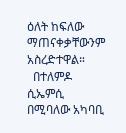ዕለት ከፍለው ማጠናቀቃቸውንም አስረድተዋል።
  በተለምዶ ሲኤምሲ በሚባለው አካባቢ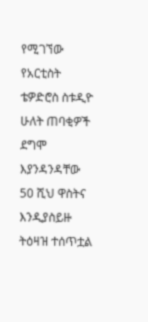የሚገኘው የአርቲስት ቴዎድሮስ ስቱዲዮ ሁለት ጠባቂዎች ደግሞ እያንዳንዳቸው 50 ሺህ ዋስትና እንዲያስይዙ ትዕዛዝ ተሰጥቷል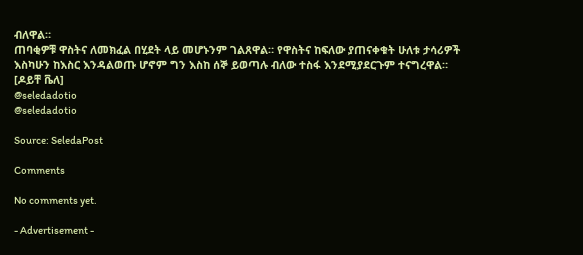ብለዋል።
ጠባቂዎቹ ዋስትና ለመክፈል በሂደት ላይ መሆኑንም ገልጸዋል። የዋስትና ከፍለው ያጠናቀቁት ሁለቱ ታሳሪዎች እስካሁን ከእስር እንዳልወጡ ሆኖም ግን እስከ ሰኞ ይወጣሉ ብለው ተስፋ እንደሚያደርጉም ተናግረዋል።
[ዶይቸ ቬለ]
@seledadotio
@seledadotio

Source: SeledaPost

Comments

No comments yet.

- Advertisement -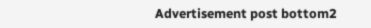Advertisement post bottom2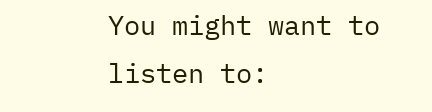You might want to listen to: